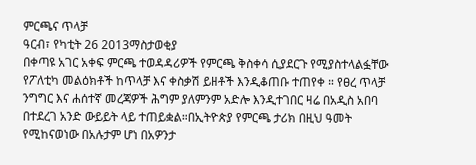ምርጫና ጥላቻ
ዓርብ፣ የካቲት 26 2013ማስታወቂያ
በቀጣዩ አገር አቀፍ ምርጫ ተወዳዳሪዎች የምርጫ ቅስቀሳ ሲያደርጉ የሚያስተላልፏቸው የፖለቲካ መልዕክቶች ከጥላቻ እና ቀስቃሽ ይዘቶች እንዲቆጠቡ ተጠየቀ ። የፀረ ጥላቻ ንግግር እና ሐሰተኛ መረጃዎች ሕግም ያለምንም አድሎ እንዲተገበር ዛሬ በአዲስ አበባ በተደረገ አንድ ውይይት ላይ ተጠይቋል።በኢትዮጵያ የምርጫ ታሪክ በዚህ ዓመት የሚከናወነው በአሉታም ሆነ በአዎንታ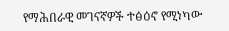የማሕበራዊ መገናኛዎች ተፅዕኖ የሚነካው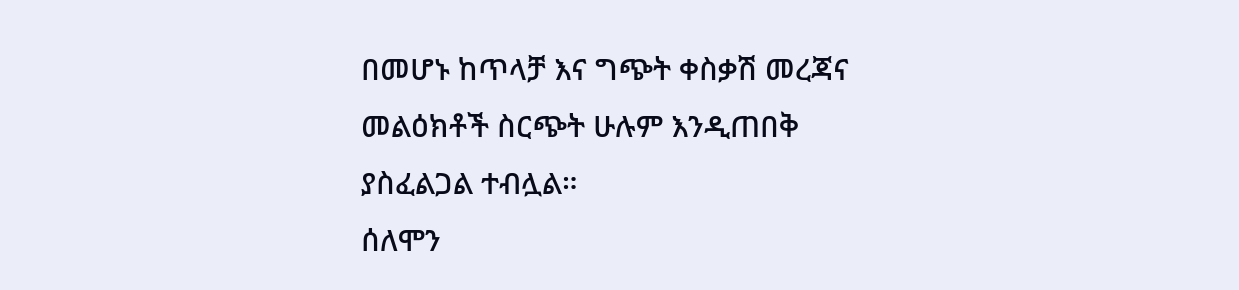በመሆኑ ከጥላቻ እና ግጭት ቀስቃሽ መረጃና መልዕክቶች ስርጭት ሁሉም እንዲጠበቅ ያስፈልጋል ተብሏል።
ሰለሞን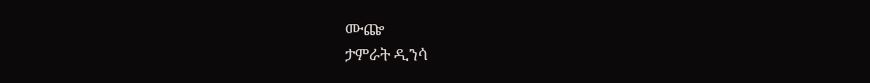ሙጬ
ታምራት ዲንሳ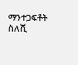ማንተጋፍቶት ስለሺ